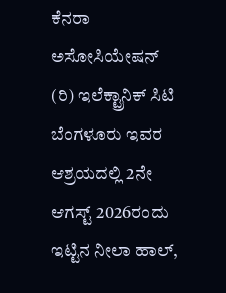ಕೆನರಾ ಅಸೋಸಿಯೇಷನ್ (ರಿ) ಇಲೆಕ್ಟ್ರಾನಿಕ್ ಸಿಟಿ ಬೆಂಗಳೂರು ಇವರ ಆಶ್ರಯದಲ್ಲಿ 2ನೇ ಆಗಸ್ಟ್ 2026ರಂದು ಇಟ್ಟಿನ ನೀಲಾ ಹಾಲ್,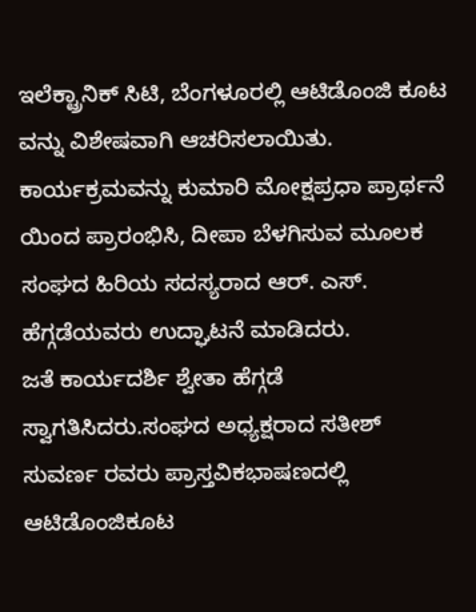ಇಲೆಕ್ಟ್ರಾನಿಕ್ ಸಿಟಿ, ಬೆಂಗಳೂರಲ್ಲಿ ಆಟಿಡೊಂಜಿ ಕೂಟ ವನ್ನು ವಿಶೇಷವಾಗಿ ಆಚರಿಸಲಾಯಿತು. ಕಾರ್ಯಕ್ರಮವನ್ನು ಕುಮಾರಿ ಮೋಕ್ಷಪ್ರಧಾ ಪ್ರಾರ್ಥನೆ ಯಿಂದ ಪ್ರಾರಂಭಿಸಿ, ದೀಪಾ ಬೆಳಗಿಸುವ ಮೂಲಕ ಸಂಘದ ಹಿರಿಯ ಸದಸ್ಯರಾದ ಆರ್. ಎಸ್. ಹೆಗ್ಗಡೆಯವರು ಉದ್ಘಾಟನೆ ಮಾಡಿದರು.
ಜತೆ ಕಾರ್ಯದರ್ಶಿ ಶ್ವೇತಾ ಹೆಗ್ಗಡೆ ಸ್ವಾಗತಿಸಿದರು.ಸಂಘದ ಅಧ್ಯಕ್ಷರಾದ ಸತೀಶ್ ಸುವರ್ಣ ರವರು ಪ್ರಾಸ್ತವಿಕಭಾಷಣದಲ್ಲಿ ಆಟಿಡೊಂಜಿಕೂಟ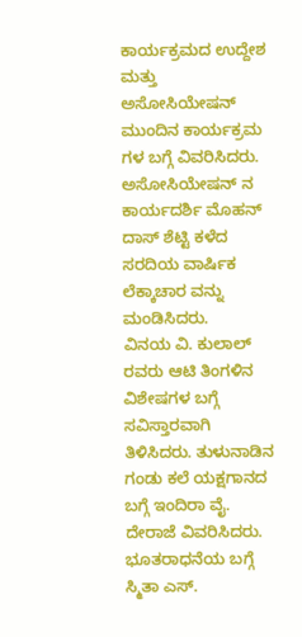ಕಾರ್ಯಕ್ರಮದ ಉದ್ದೇಶ ಮತ್ತು ಅಸೋಸಿಯೇಷನ್ ಮುಂದಿನ ಕಾರ್ಯಕ್ರಮ ಗಳ ಬಗ್ಗೆ ವಿವರಿಸಿದರು. ಅಸೋಸಿಯೇಷನ್ ನ ಕಾರ್ಯದರ್ಶಿ ಮೊಹನ್ ದಾಸ್ ಶೆಟ್ಟಿ ಕಳೆದ ಸರದಿಯ ವಾರ್ಷಿಕ ಲೆಕ್ಕಾಚಾರ ವನ್ನು ಮಂಡಿಸಿದರು.
ವಿನಯ ವಿ. ಕುಲಾಲ್ ರವರು ಆಟಿ ತಿಂಗಳಿನ ವಿಶೇಷಗಳ ಬಗ್ಗೆ ಸವಿಸ್ತಾರವಾಗಿ ತಿಳಿಸಿದರು. ತುಳುನಾಡಿನ ಗಂಡು ಕಲೆ ಯಕ್ಷಗಾನದ ಬಗ್ಗೆ ಇಂದಿರಾ ವೈ. ದೇರಾಜೆ ವಿವರಿಸಿದರು. ಭೂತರಾಧನೆಯ ಬಗ್ಗೆ ಸ್ಮಿತಾ ಎಸ್.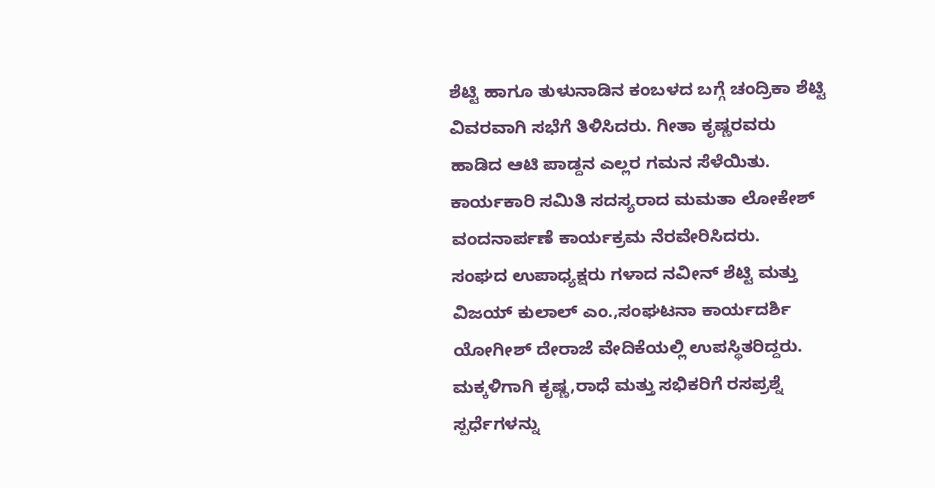ಶೆಟ್ಟಿ ಹಾಗೂ ತುಳುನಾಡಿನ ಕಂಬಳದ ಬಗ್ಗೆ ಚಂದ್ರಿಕಾ ಶೆಟ್ಟಿ ವಿವರವಾಗಿ ಸಭೆಗೆ ತಿಳಿಸಿದರು. ಗೀತಾ ಕೃಷ್ಣರವರು ಹಾಡಿದ ಆಟಿ ಪಾಡ್ದನ ಎಲ್ಲರ ಗಮನ ಸೆಳೆಯಿತು. ಕಾರ್ಯಕಾರಿ ಸಮಿತಿ ಸದಸ್ಯರಾದ ಮಮತಾ ಲೋಕೇಶ್ ವಂದನಾರ್ಪಣೆ ಕಾರ್ಯಕ್ರಮ ನೆರವೇರಿಸಿದರು.
ಸಂಘದ ಉಪಾಧ್ಯಕ್ಷರು ಗಳಾದ ನವೀನ್ ಶೆಟ್ಟಿ ಮತ್ತು ವಿಜಯ್ ಕುಲಾಲ್ ಎಂ.,ಸಂಘಟನಾ ಕಾರ್ಯದರ್ಶಿ ಯೋಗೀಶ್ ದೇರಾಜೆ ವೇದಿಕೆಯಲ್ಲಿ ಉಪಸ್ಥಿತರಿದ್ದರು. ಮಕ್ಕಳಿಗಾಗಿ ಕೃಷ್ಣ,ರಾಧೆ ಮತ್ತು ಸಭಿಕರಿಗೆ ರಸಪ್ರಶ್ನೆ ಸ್ಪರ್ಧೆಗಳನ್ನು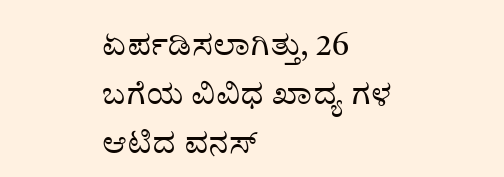ಏರ್ಪಡಿಸಲಾಗಿತ್ತು, 26 ಬಗೆಯ ವಿವಿಧ ಖಾದ್ಯ ಗಳ ಆಟಿದ ವನಸ್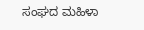ಸಂಘದ ಮಹಿಳಾ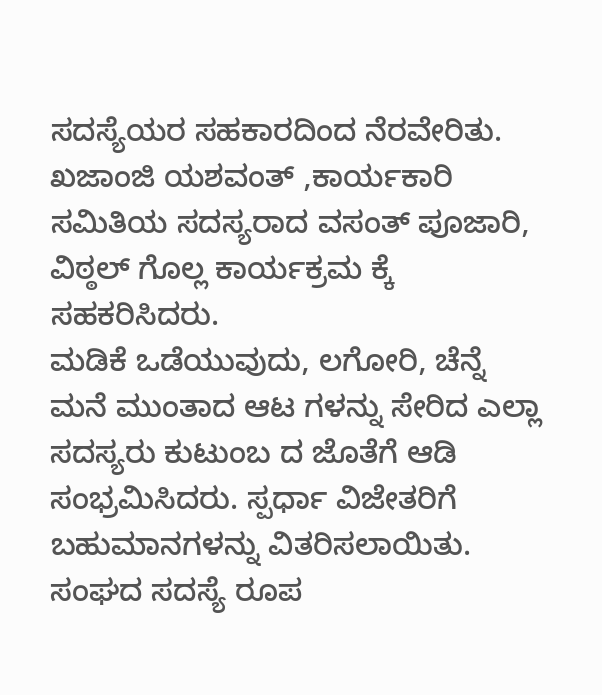ಸದಸ್ಯೆಯರ ಸಹಕಾರದಿಂದ ನೆರವೇರಿತು. ಖಜಾಂಜಿ ಯಶವಂತ್ ,ಕಾರ್ಯಕಾರಿ ಸಮಿತಿಯ ಸದಸ್ಯರಾದ ವಸಂತ್ ಪೂಜಾರಿ, ವಿಠ್ಠಲ್ ಗೊಲ್ಲ ಕಾರ್ಯಕ್ರಮ ಕ್ಕೆ ಸಹಕರಿಸಿದರು.
ಮಡಿಕೆ ಒಡೆಯುವುದು, ಲಗೋರಿ, ಚೆನ್ನೆ ಮನೆ ಮುಂತಾದ ಆಟ ಗಳನ್ನು ಸೇರಿದ ಎಲ್ಲಾ ಸದಸ್ಯರು ಕುಟುಂಬ ದ ಜೊತೆಗೆ ಆಡಿ ಸಂಭ್ರಮಿಸಿದರು. ಸ್ಪರ್ಧಾ ವಿಜೇತರಿಗೆ ಬಹುಮಾನಗಳನ್ನು ವಿತರಿಸಲಾಯಿತು. ಸಂಘದ ಸದಸ್ಯೆ ರೂಪ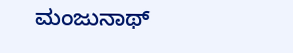ಮಂಜುನಾಥ್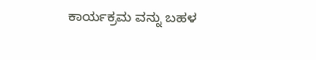ಕಾರ್ಯಕ್ರಮ ವನ್ನು ಬಹಳ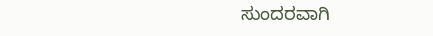ಸುಂದರವಾಗಿ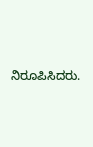ನಿರೂಪಿಸಿದರು.